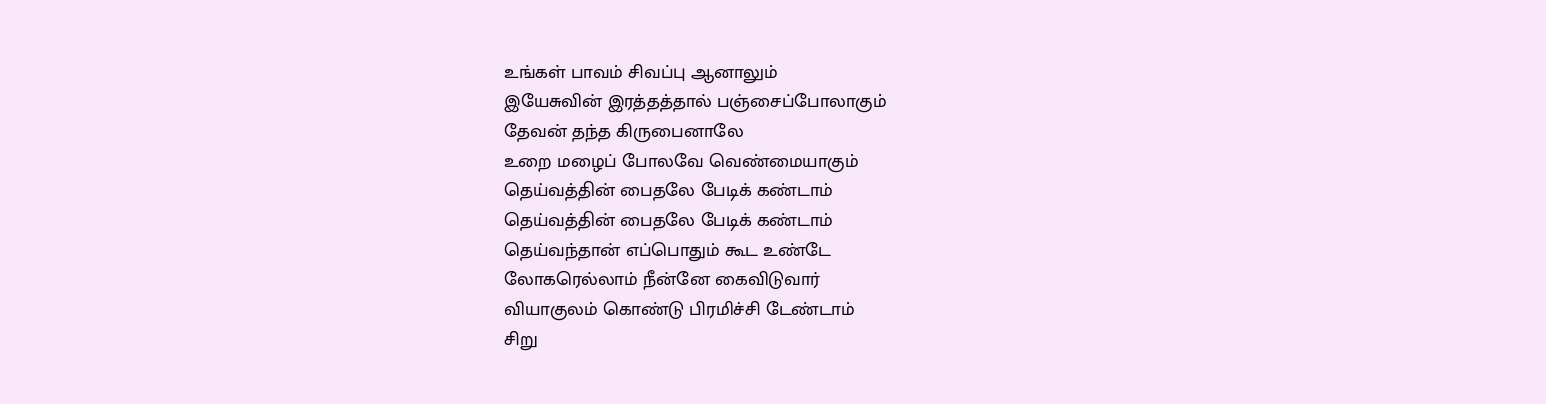உங்கள் பாவம் சிவப்பு ஆனாலும்
இயேசுவின் இரத்தத்தால் பஞ்சைப்போலாகும்
தேவன் தந்த கிருபைனாலே
உறை மழைப் போலவே வெண்மையாகும்
தெய்வத்தின் பைதலே பேடிக் கண்டாம்
தெய்வத்தின் பைதலே பேடிக் கண்டாம்
தெய்வந்தான் எப்பொதும் கூட உண்டே
லோகரெல்லாம் நீன்னே கைவிடுவார்
வியாகுலம் கொண்டு பிரமிச்சி டேண்டாம்
சிறு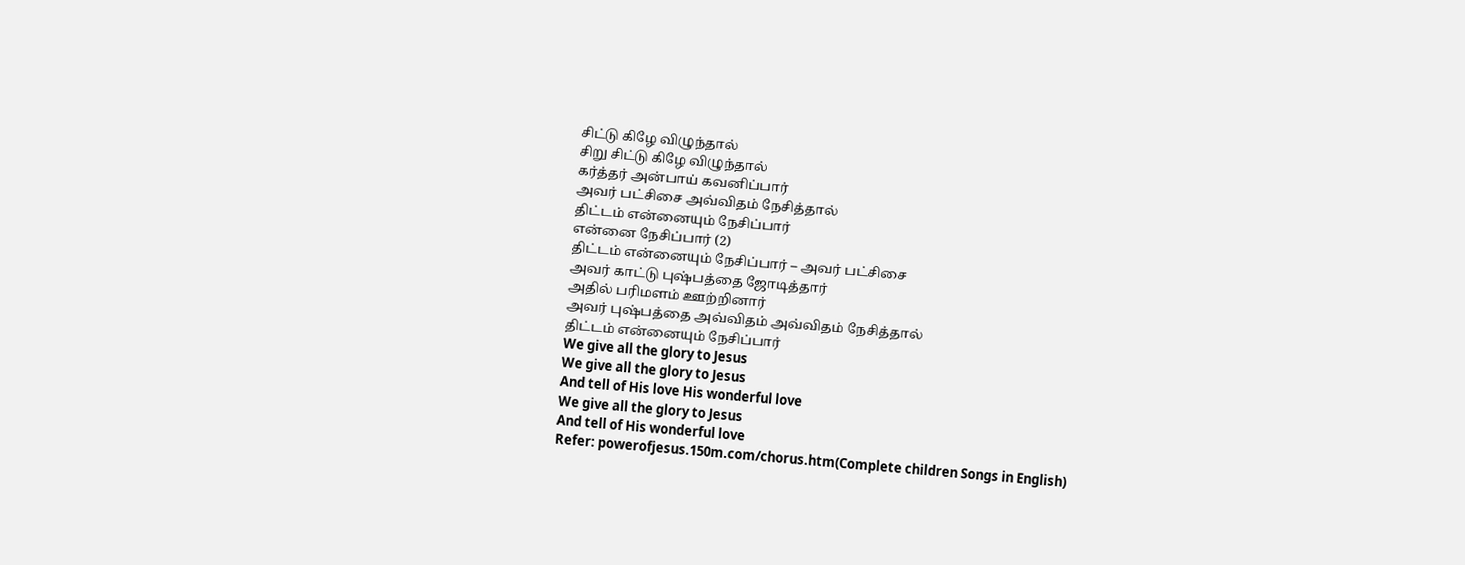சிட்டு கிழே விழுந்தால்
சிறு சிட்டு கிழே விழுந்தால்
கர்த்தர் அன்பாய் கவனிப்பார்
அவர் பட்சிசை அவ்விதம் நேசித்தால்
திட்டம் என்னையும் நேசிப்பார்
என்னை நேசிப்பார் (2)
திட்டம் என்னையும் நேசிப்பார் – அவர் பட்சிசை
அவர் காட்டு புஷ்பத்தை ஜோடித்தார்
அதில் பரிமளம் ஊற்றினார்
அவர் புஷ்பத்தை அவ்விதம் அவ்விதம் நேசித்தால்
திட்டம் என்னையும் நேசிப்பார்
We give all the glory to Jesus
We give all the glory to Jesus
And tell of His love His wonderful love
We give all the glory to Jesus
And tell of His wonderful love
Refer: powerofjesus.150m.com/chorus.htm(Complete children Songs in English)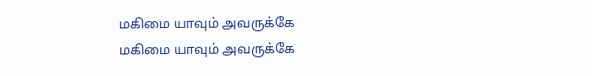மகிமை யாவும் அவருக்கே
மகிமை யாவும் அவருக்கே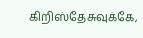கிறிஸ்தேசுவுக்கே,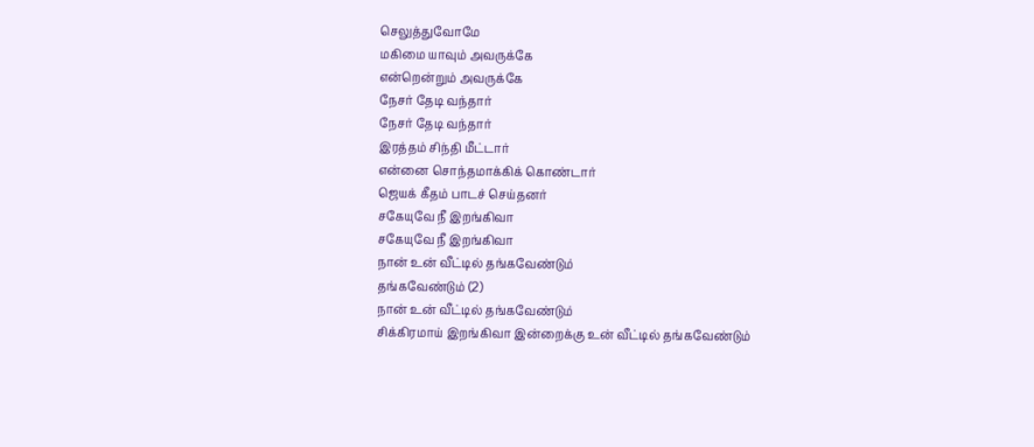செலுத்துவோமே
மகிமை யாவும் அவருக்கே
என்றென்றும் அவருக்கே
நேசர் தேடி வந்தார்
நேசர் தேடி வந்தார்
இரத்தம் சிந்தி மீட்டார்
என்னை சொந்தமாக்கிக் கொண்டார்
ஜெயக் கீதம் பாடச் செய்தனர்
சகேயுவே நீ இறங்கிவா
சகேயுவே நீ இறங்கிவா
நான் உன் வீட்டில் தங்கவேண்டும்
தங்கவேண்டும் (2)
நான் உன் வீட்டில் தங்கவேண்டும்
சிக்கிரமாய் இறங்கிவா இன்றைக்கு உன் வீட்டில் தங்கவேண்டும்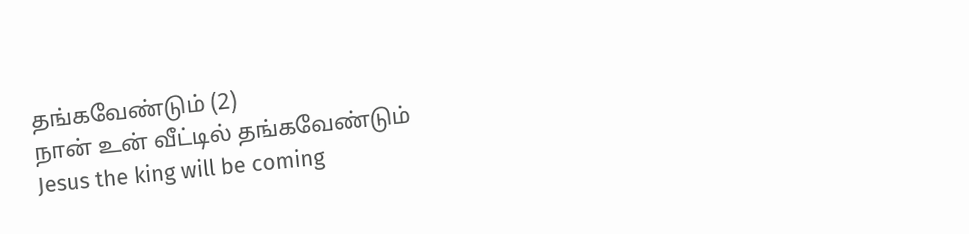தங்கவேண்டும் (2)
நான் உன் வீட்டில் தங்கவேண்டும்
Jesus the king will be coming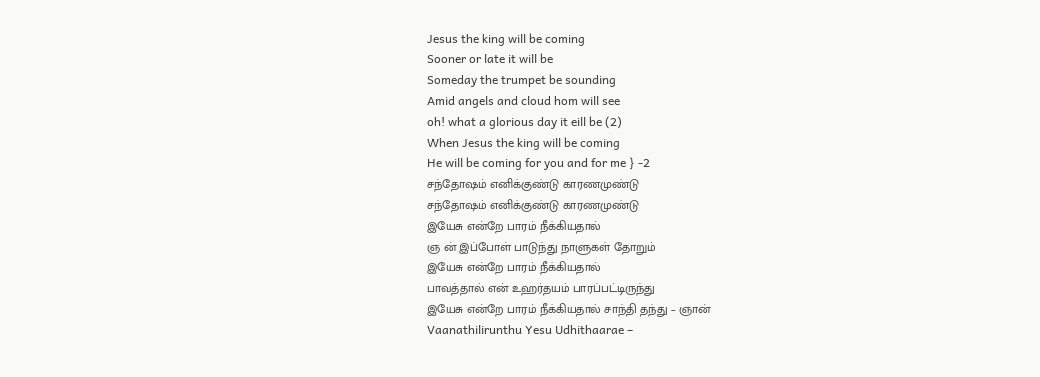Jesus the king will be coming
Sooner or late it will be
Someday the trumpet be sounding
Amid angels and cloud hom will see
oh! what a glorious day it eill be (2)
When Jesus the king will be coming
He will be coming for you and for me } -2
சந்தோஷம் எனிக்குண்டு காரணமுண்டு
சந்தோஷம் எனிக்குண்டு காரணமுண்டு
இயேசு என்றே பாரம் நீக்கியதால்
ஞ ன் இப்போள் பாடுந்து நாளுகள் தோறும்
இயேசு என்றே பாரம் நீக்கியதால்
பாவத்தால் என் உஹர்தயம் பாரப்பட்டிருந்து
இயேசு என்றே பாரம் நீக்கியதால் சாந்தி தந்து – ஞான்
Vaanathilirunthu Yesu Udhithaarae –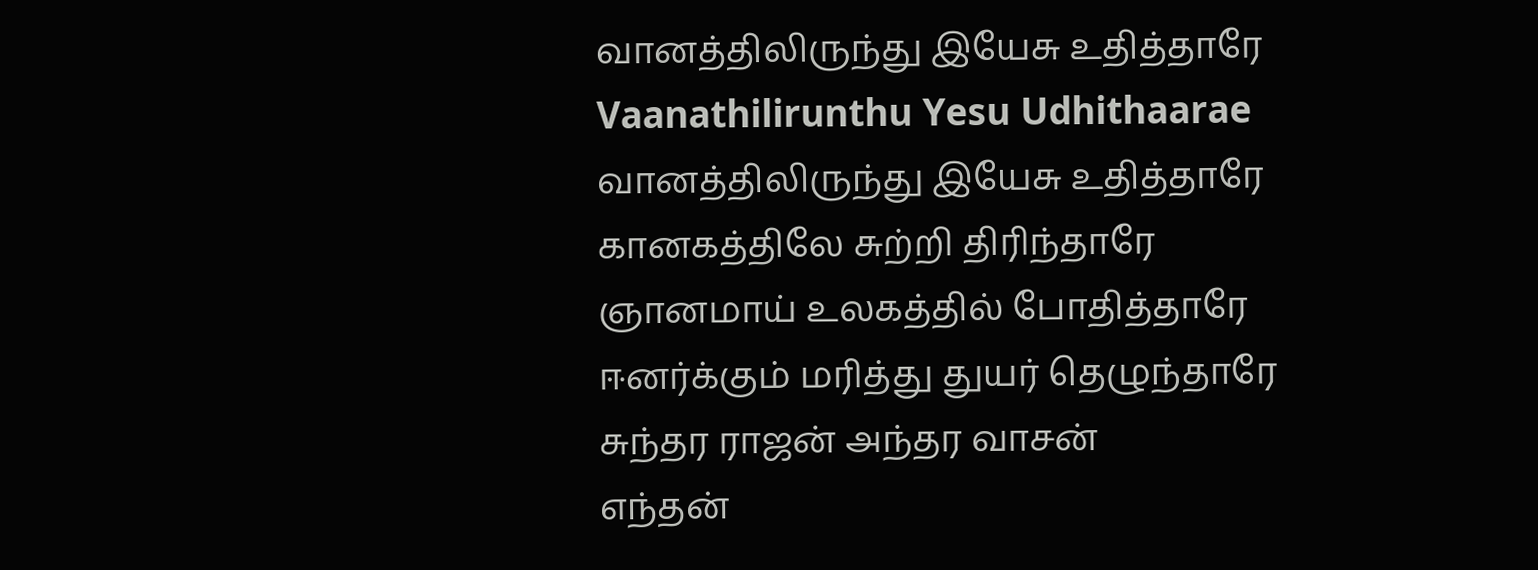வானத்திலிருந்து இயேசு உதித்தாரே
Vaanathilirunthu Yesu Udhithaarae
வானத்திலிருந்து இயேசு உதித்தாரே
கானகத்திலே சுற்றி திரிந்தாரே
ஞானமாய் உலகத்தில் போதித்தாரே
ஈனர்க்கும் மரித்து துயர் தெழுந்தாரே
சுந்தர ராஜன் அந்தர வாசன்
எந்தன்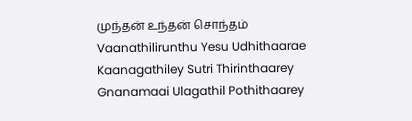முந்தன் உந்தன் சொந்தம்
Vaanathilirunthu Yesu Udhithaarae
Kaanagathiley Sutri Thirinthaarey
Gnanamaai Ulagathil Pothithaarey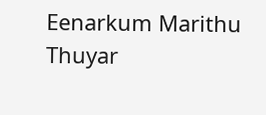Eenarkum Marithu Thuyar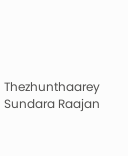Thezhunthaarey
Sundara Raajan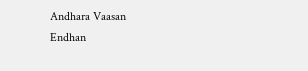Andhara Vaasan
Endhan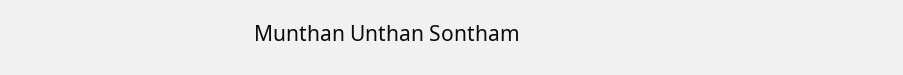Munthan Unthan Sontham